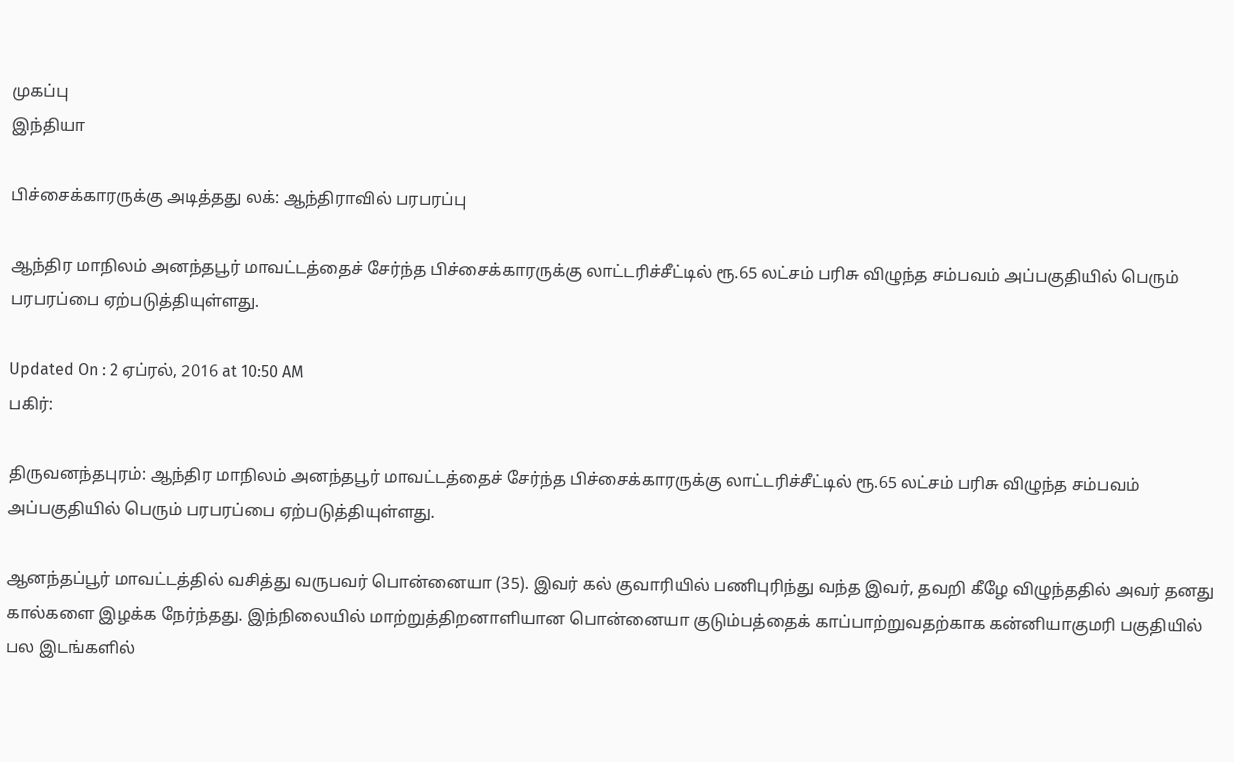முகப்பு
இந்தியா

பிச்சைக்காரருக்கு அடித்தது லக்: ஆந்திராவில் பரபரப்பு

ஆந்திர மாநிலம் அனந்தபூர் மாவட்டத்தைச் சேர்ந்த பிச்சைக்காரருக்கு லாட்டரிச்சீட்டில் ரூ.65 லட்சம் பரிசு விழுந்த சம்பவம் அப்பகுதியில் பெரும் பரபரப்பை ஏற்படுத்தியுள்ளது.

Updated On : 2 ஏப்ரல், 2016 at 10:50 AM
பகிர்:

திருவனந்தபுரம்: ஆந்திர மாநிலம் அனந்தபூர் மாவட்டத்தைச் சேர்ந்த பிச்சைக்காரருக்கு லாட்டரிச்சீட்டில் ரூ.65 லட்சம் பரிசு விழுந்த சம்பவம் அப்பகுதியில் பெரும் பரபரப்பை ஏற்படுத்தியுள்ளது.

ஆனந்தப்பூர் மாவட்டத்தில் வசித்து வருபவர் பொன்னையா (35). இவர் கல் குவாரியில் பணிபுரிந்து வந்த இவர், தவறி கீழே விழுந்ததில் அவர் தனது கால்களை இழக்க நேர்ந்தது. இந்நிலையில் மாற்றுத்திறனாளியான பொன்னையா குடும்பத்தைக் காப்பாற்றுவதற்காக கன்னியாகுமரி பகுதியில் பல இடங்களில்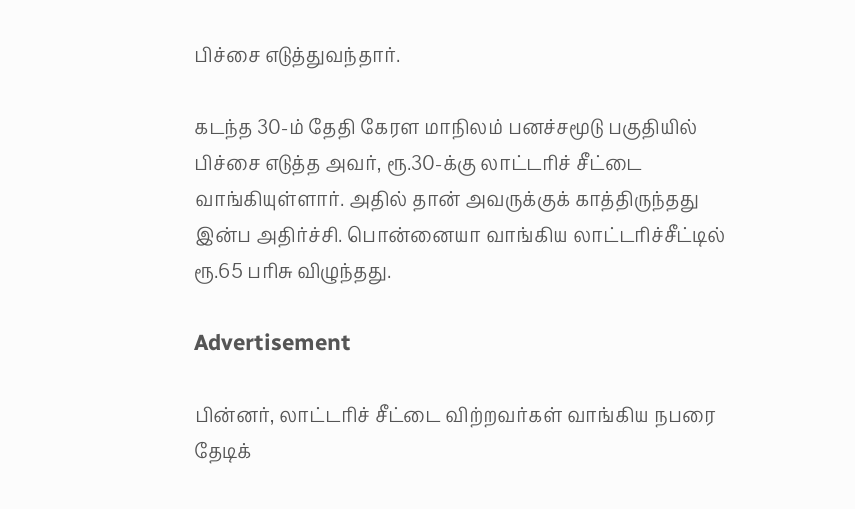பிச்சை எடுத்துவந்தார்.

கடந்த 30-ம் தேதி கேரள மாநிலம் பனச்சமூடு பகுதியில் பிச்சை எடுத்த அவர், ரூ.30-க்கு லாட்டரிச் சீட்டை வாங்கியுள்ளார். அதில் தான் அவருக்குக் காத்திருந்தது இன்ப அதிர்ச்சி. பொன்னையா வாங்கிய லாட்டரிச்சீட்டில் ரூ.65 பரிசு விழுந்தது.

Advertisement

பின்னர், லாட்டரிச் சீட்டை விற்றவர்கள் வாங்கிய நபரை தேடிக்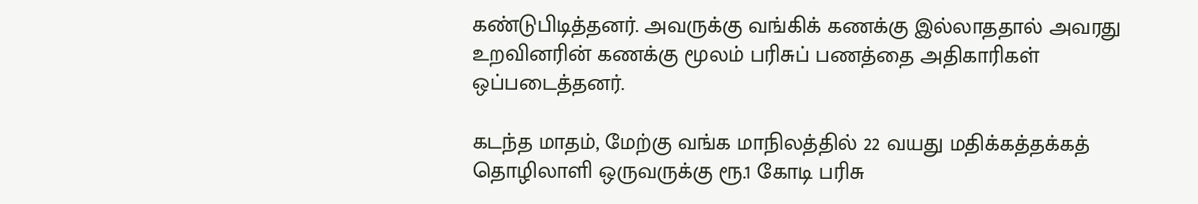கண்டுபிடித்தனர். அவருக்கு வங்கிக் கணக்கு இல்லாததால் அவரது உறவினரின் கணக்கு மூலம் பரிசுப் பணத்தை அதிகாரிகள் ஒப்படைத்தனர்.

கடந்த மாதம், மேற்கு வங்க மாநிலத்தில் 22 வயது மதிக்கத்தக்கத் தொழிலாளி ஒருவருக்கு ரூ.1 கோடி பரிசு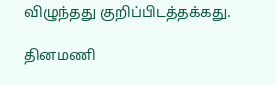விழுந்தது குறிப்பிடத்தக்கது.

தினமணி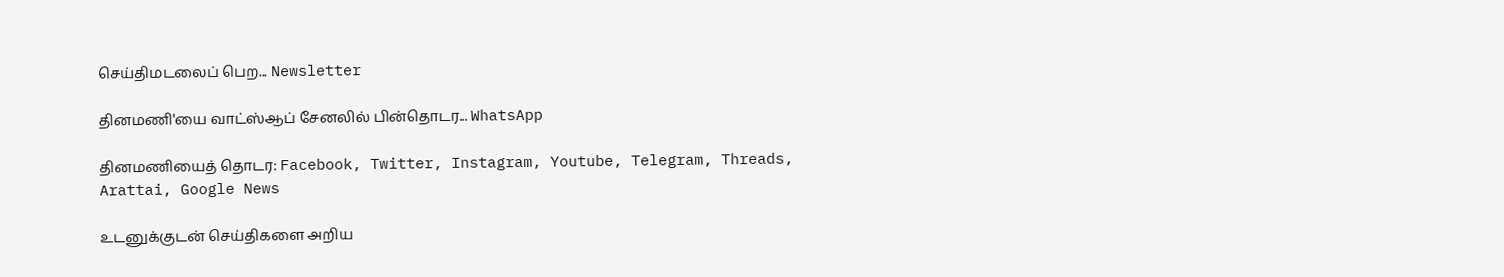செய்திமடலைப் பெற... Newsletter

தினமணி'யை வாட்ஸ்ஆப் சேனலில் பின்தொடர... WhatsApp

தினமணியைத் தொடர: Facebook, Twitter, Instagram, Youtube, Telegram, Threads, Arattai, Google News

உடனுக்குடன் செய்திகளை அறிய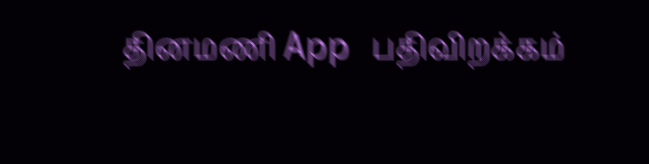தினமணி App பதிவிறக்கம்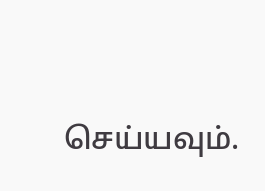செய்யவும்.